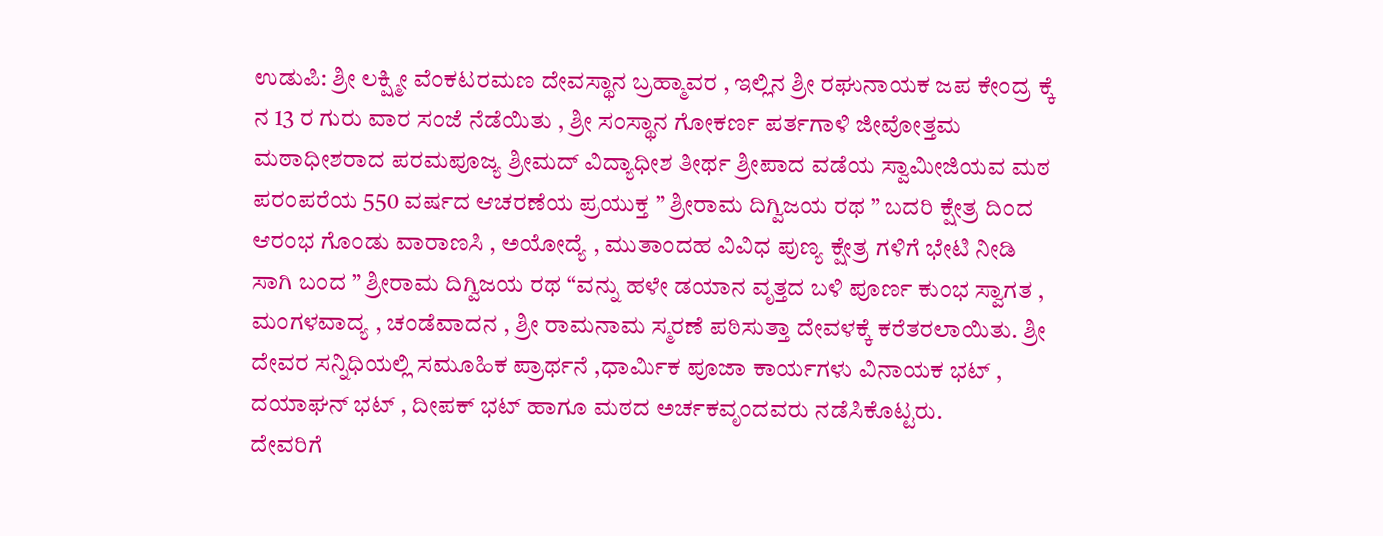ಉಡುಪಿ: ಶ್ರೀ ಲಕ್ಷ್ಮೀ ವೆಂಕಟರಮಣ ದೇವಸ್ಥಾನ ಬ್ರಹ್ಮಾವರ , ಇಲ್ಲಿನ ಶ್ರೀ ರಘುನಾಯಕ ಜಪ ಕೇಂದ್ರ ಕ್ಕೆ ನ 13 ರ ಗುರು ವಾರ ಸಂಜೆ ನೆಡೆಯಿತು , ಶ್ರೀ ಸಂಸ್ಥಾನ ಗೋಕರ್ಣ ಪರ್ತಗಾಳಿ ಜೀವೋತ್ತಮ ಮಠಾಧೀಶರಾದ ಪರಮಪೂಜ್ಯ ಶ್ರೀಮದ್ ವಿದ್ಯಾಧೀಶ ತೀರ್ಥ ಶ್ರೀಪಾದ ವಡೆಯ ಸ್ವಾಮೀಜಿಯವ ಮಠ ಪರಂಪರೆಯ 550 ವರ್ಷದ ಆಚರಣೆಯ ಪ್ರಯುಕ್ತ ” ಶ್ರೀರಾಮ ದಿಗ್ವಿಜಯ ರಥ ” ಬದರಿ ಕ್ಷೇತ್ರ ದಿಂದ ಆರಂಭ ಗೊಂಡು ವಾರಾಣಸಿ , ಅಯೋದ್ಯೆ , ಮುತಾಂದಹ ವಿವಿಧ ಪುಣ್ಯ ಕ್ಷೇತ್ರ ಗಳಿಗೆ ಭೇಟಿ ನೀಡಿ ಸಾಗಿ ಬಂದ ” ಶ್ರೀರಾಮ ದಿಗ್ವಿಜಯ ರಥ “ವನ್ನು ಹಳೇ ಡಯಾನ ವೃತ್ತದ ಬಳಿ ಪೂರ್ಣ ಕುಂಭ ಸ್ವಾಗತ , ಮಂಗಳವಾದ್ಯ , ಚಂಡೆವಾದನ , ಶ್ರೀ ರಾಮನಾಮ ಸ್ಮರಣೆ ಪಠಿಸುತ್ತಾ ದೇವಳಕ್ಕೆ ಕರೆತರಲಾಯಿತು. ಶ್ರೀ ದೇವರ ಸನ್ನಿಧಿಯಲ್ಲಿ ಸಮೂಹಿಕ ಪ್ರಾರ್ಥನೆ ,ಧಾರ್ಮಿಕ ಪೂಜಾ ಕಾರ್ಯಗಳು ವಿನಾಯಕ ಭಟ್ , ದಯಾಘನ್ ಭಟ್ , ದೀಪಕ್ ಭಟ್ ಹಾಗೂ ಮಠದ ಅರ್ಚಕವೃಂದವರು ನಡೆಸಿಕೊಟ್ಟರು.
ದೇವರಿಗೆ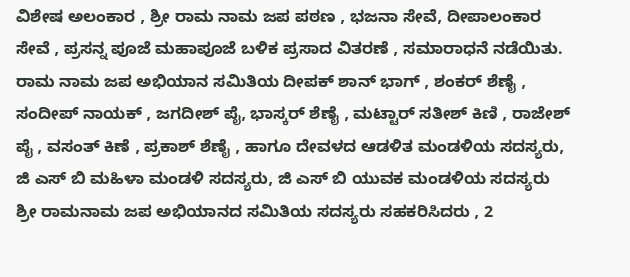ವಿಶೇಷ ಅಲಂಕಾರ , ಶ್ರೀ ರಾಮ ನಾಮ ಜಪ ಪಠಣ , ಭಜನಾ ಸೇವೆ, ದೀಪಾಲಂಕಾರ ಸೇವೆ , ಪ್ರಸನ್ನ ಪೂಜೆ ಮಹಾಪೂಜೆ ಬಳಿಕ ಪ್ರಸಾದ ವಿತರಣೆ , ಸಮಾರಾಧನೆ ನಡೆಯಿತು.
ರಾಮ ನಾಮ ಜಪ ಅಭಿಯಾನ ಸಮಿತಿಯ ದೀಪಕ್ ಶಾನ್ ಭಾಗ್ , ಶಂಕರ್ ಶೆಣೈ , ಸಂದೀಪ್ ನಾಯಕ್ , ಜಗದೀಶ್ ಪೈ, ಭಾಸ್ಕರ್ ಶೆಣೈ , ಮಟ್ಟಾರ್ ಸತೀಶ್ ಕಿಣಿ , ರಾಜೇಶ್ ಪೈ , ವಸಂತ್ ಕಿಣೆ , ಪ್ರಕಾಶ್ ಶೆಣೈ , ಹಾಗೂ ದೇವಳದ ಆಡಳಿತ ಮಂಡಳಿಯ ಸದಸ್ಯರು, ಜಿ ಎಸ್ ಬಿ ಮಹಿಳಾ ಮಂಡಳಿ ಸದಸ್ಯರು, ಜಿ ಎಸ್ ಬಿ ಯುವಕ ಮಂಡಳಿಯ ಸದಸ್ಯರು ಶ್ರೀ ರಾಮನಾಮ ಜಪ ಅಭಿಯಾನದ ಸಮಿತಿಯ ಸದಸ್ಯರು ಸಹಕರಿಸಿದರು , 2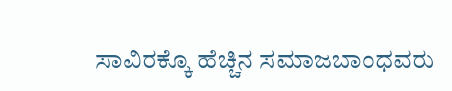ಸಾವಿರಕ್ಕೊ ಹೆಚ್ಚಿನ ಸಮಾಜಬಾಂಧವರು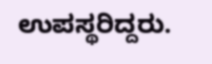ಉಪಸ್ಥರಿದ್ದರು.